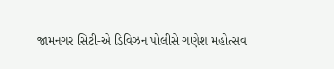જામનગર સિટી-એ ડિવિઝન પોલીસે ગણેશ મહોત્સવ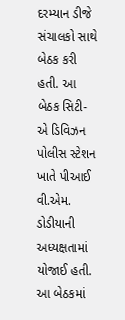દરમ્યાન ડીજે સંચાલકો સાથે બેઠક કરી હતી. આ બેઠક સિટી-એ ડિવિઝન પોલીસ સ્ટેશન ખાતે પીઆઈ વી.એમ. ડોડીયાની અધ્યક્ષતામાં યોજાઈ હતી. આ બેઠકમાં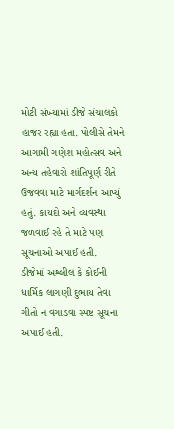મોટી સંખ્યામાં ડીજે સંચાલકો હાજર રહ્યા હતા. પોલીસે તેમને આગામી ગણેશ મહોત્સવ અને અન્ય તહેવારો શાંતિપૂર્ણ રીતે ઉજવવા માટે માર્ગદર્શન આપ્યું હતું. કાયદો અને વ્યવસ્થા જળવાઈ રહે તે માટે પણ સૂચનાઓ અપાઈ હતી.
ડીજેમાં અશ્લીલ કે કોઈની ધાર્મિક લાગણી દુભાય તેવા ગીતો ન વગાડવા સ્પષ્ટ સૂચના અપાઈ હતી.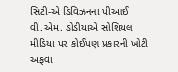સિટી-એ ડિવિઝનના પીઆઈ વી.એમ. ડોડીયાએ સોશિયલ મીડિયા પર કોઈપણ પ્રકારની ખોટી અફવા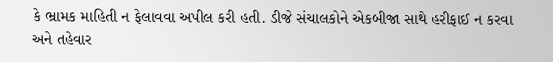કે ભ્રામક માહિતી ન ફેલાવવા અપીલ કરી હતી. ડીજે સંચાલકોને એકબીજા સાથે હરીફાઈ ન કરવા અને તહેવાર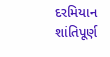દરમિયાન શાંતિપૂર્ણ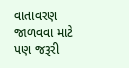વાતાવરણ જાળવવા માટે પણ જરૂરી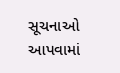સૂચનાઓ આપવામાં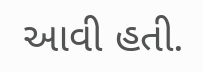આવી હતી.